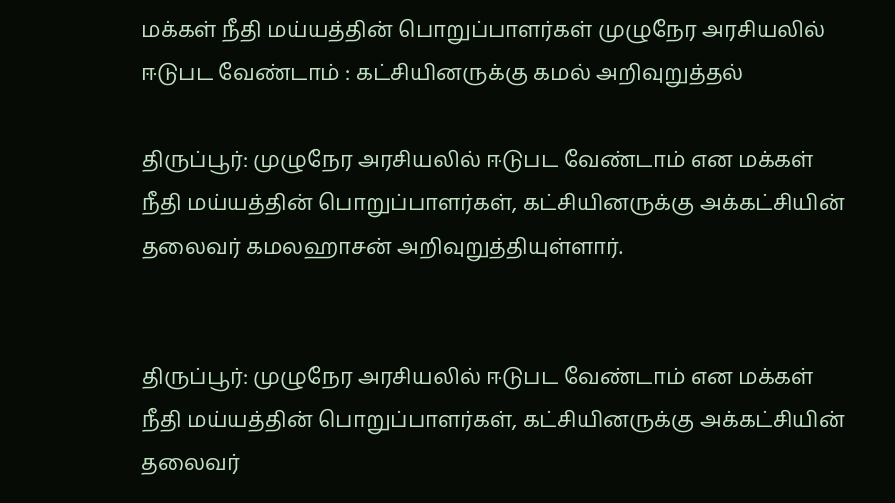மக்கள் நீதி மய்யத்தின் பொறுப்பாளர்கள் முழுநேர அரசியலில் ஈடுபட வேண்டாம் : கட்சியினருக்கு கமல் அறிவுறுத்தல்

திருப்பூர்: முழுநேர அரசியலில் ஈடுபட வேண்டாம் என மக்கள் நீதி மய்யத்தின் பொறுப்பாளர்கள், கட்சியினருக்கு அக்கட்சியின் தலைவர் கமலஹாசன் அறிவுறுத்தியுள்ளார்.


திருப்பூர்: முழுநேர அரசியலில் ஈடுபட வேண்டாம் என மக்கள் நீதி மய்யத்தின் பொறுப்பாளர்கள், கட்சியினருக்கு அக்கட்சியின் தலைவர்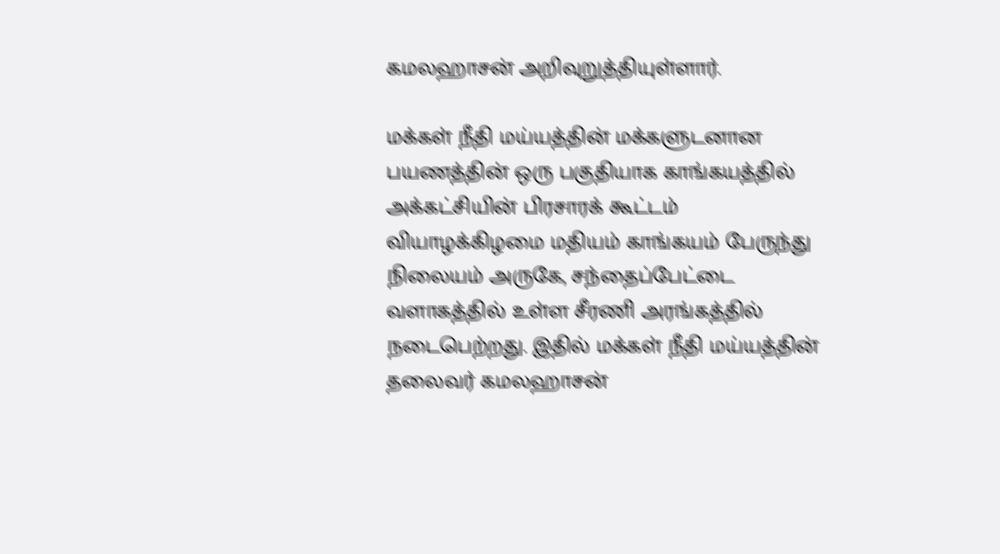கமலஹாசன் அறிவுறுத்தியுள்ளார்.

மக்கள் நீதி மய்யத்தின் மக்களுடனான பயணத்தின் ஒரு பகுதியாக காங்கயத்தில் அக்கட்சியின் பிரசாரக் கூட்டம் வியாழக்கிழமை மதியம் காங்கயம் பேருந்து நிலையம் அருகே, சந்தைப்பேட்டை வளாகத்தில் உள்ள சீரணி அரங்கத்தில் நடைபெற்றது. இதில் மக்கள் நீதி மய்யத்தின் தலைவர் கமலஹாசன்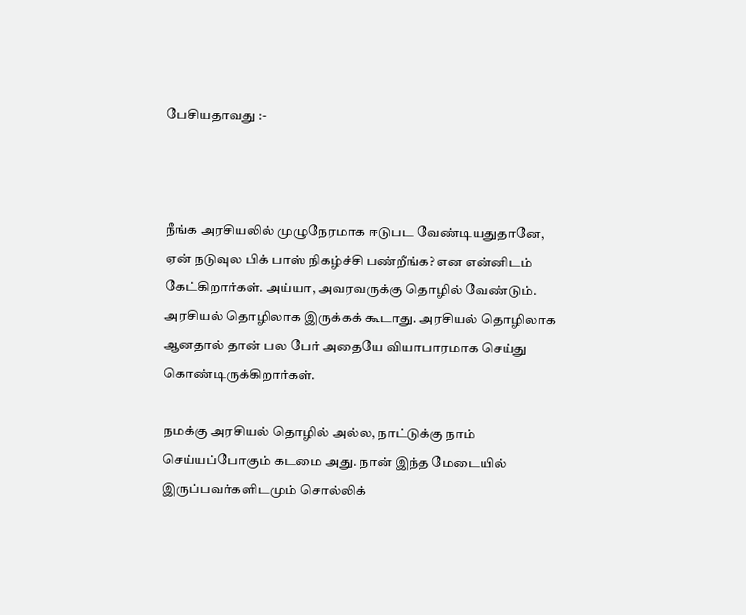பேசியதாவது :-



நீங்க அரசியலில் முழுநேரமாக ஈடுபட வேண்டியதுதானே, ஏன் நடுவுல பிக் பாஸ் நிகழ்ச்சி பண்றீங்க? என என்னிடம் கேட்கிறார்கள். அய்யா, அவரவருக்கு தொழில் வேண்டும். அரசியல் தொழிலாக இருக்கக் கூடாது. அரசியல் தொழிலாக ஆனதால் தான் பல பேர் அதையே வியாபாரமாக செய்து கொண்டிருக்கிறார்கள்.

நமக்கு அரசியல் தொழில் அல்ல, நாட்டுக்கு நாம் செய்யப்போகும் கடமை அது. நான் இந்த மேடையில் இருப்பவர்களிடமும் சொல்லிக்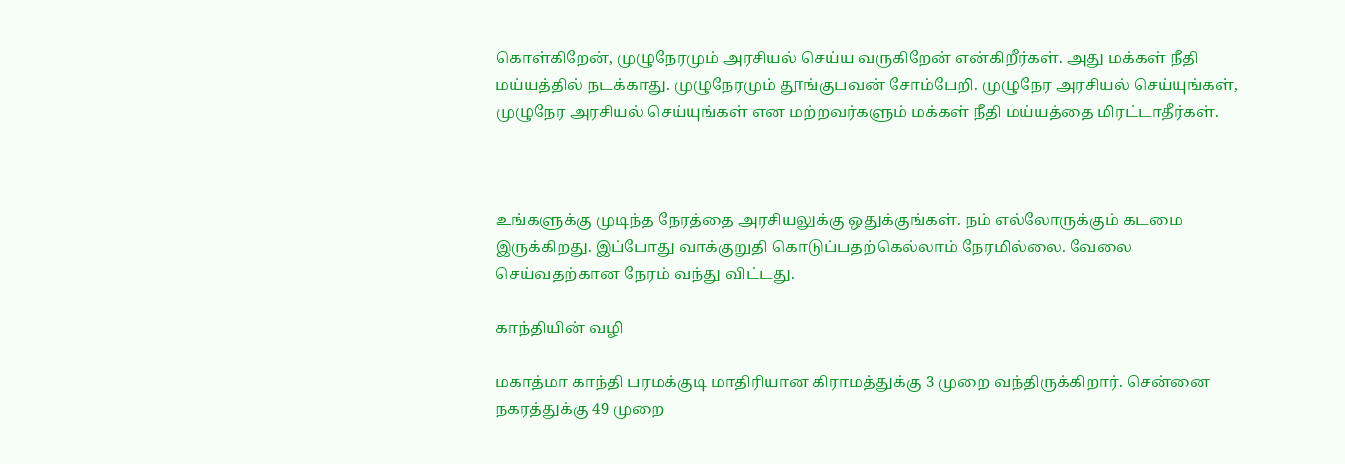கொள்கிறேன், முழுநேரமும் அரசியல் செய்ய வருகிறேன் என்கிறீர்கள். அது மக்கள் நீதி மய்யத்தில் நடக்காது. முழுநேரமும் தூங்குபவன் சோம்பேறி. முழுநேர அரசியல் செய்யுங்கள், முழுநேர அரசியல் செய்யுங்கள் என மற்றவர்களும் மக்கள் நீதி மய்யத்தை மிரட்டாதீர்கள்.



உங்களுக்கு முடிந்த நேரத்தை அரசியலுக்கு ஒதுக்குங்கள். நம் எல்லோருக்கும் கடமை இருக்கிறது. இப்போது வாக்குறுதி கொடுப்பதற்கெல்லாம் நேரமில்லை. வேலை செய்வதற்கான நேரம் வந்து விட்டது.

காந்தியின் வழி

மகாத்மா காந்தி பரமக்குடி மாதிரியான கிராமத்துக்கு 3 முறை வந்திருக்கிறார். சென்னை நகரத்துக்கு 49 முறை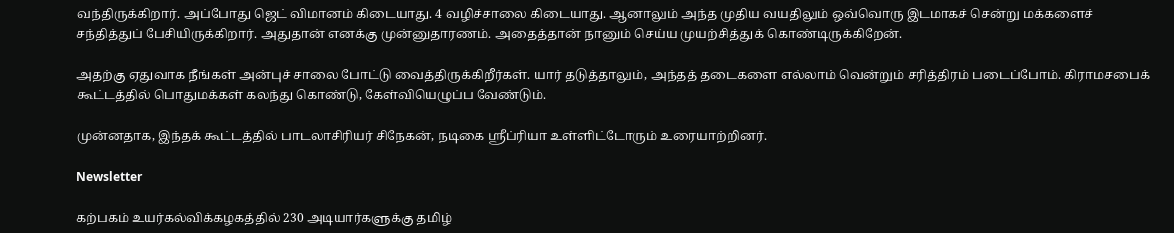வந்திருக்கிறார். அப்போது ஜெட் விமானம் கிடையாது. 4 வழிச்சாலை கிடையாது. ஆனாலும் அந்த முதிய வயதிலும் ஒவ்வொரு இடமாகச் சென்று மக்களைச் சந்தித்துப் பேசியிருக்கிறார். அதுதான் எனக்கு முன்னுதாரணம். அதைத்தான் நானும் செய்ய முயற்சித்துக் கொண்டிருக்கிறேன்.

அதற்கு ஏதுவாக நீங்கள் அன்புச் சாலை போட்டு வைத்திருக்கிறீர்கள். யார் தடுத்தாலும், அந்தத் தடைகளை எல்லாம் வென்றும் சரித்திரம் படைப்போம். கிராமசபைக் கூட்டத்தில் பொதுமக்கள் கலந்து கொண்டு, கேள்வியெழுப்ப வேண்டும்.

முன்னதாக, இந்தக் கூட்டத்தில் பாடலாசிரியர் சிநேகன், நடிகை ஸ்ரீப்ரியா உள்ளிட்டோரும் உரையாற்றினர்.

Newsletter

கற்பகம் உயர்கல்விக்கழகத்தில் 230 அடியார்களுக்கு தமிழ்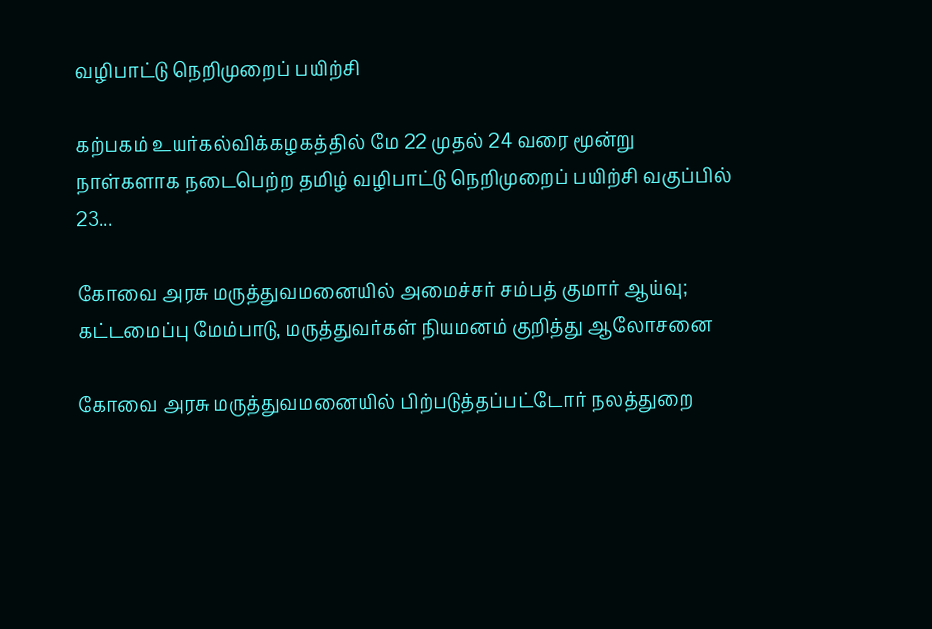வழிபாட்டு நெறிமுறைப் பயிற்சி

கற்பகம் உயர்கல்விக்கழகத்தில் மே 22 முதல் 24 வரை மூன்று நாள்களாக நடைபெற்ற தமிழ் வழிபாட்டு நெறிமுறைப் பயிற்சி வகுப்பில் 23...

கோவை அரசு மருத்துவமனையில் அமைச்சர் சம்பத் குமார் ஆய்வு; கட்டமைப்பு மேம்பாடு, மருத்துவர்கள் நியமனம் குறித்து ஆலோசனை

கோவை அரசு மருத்துவமனையில் பிற்படுத்தப்பட்டோர் நலத்துறை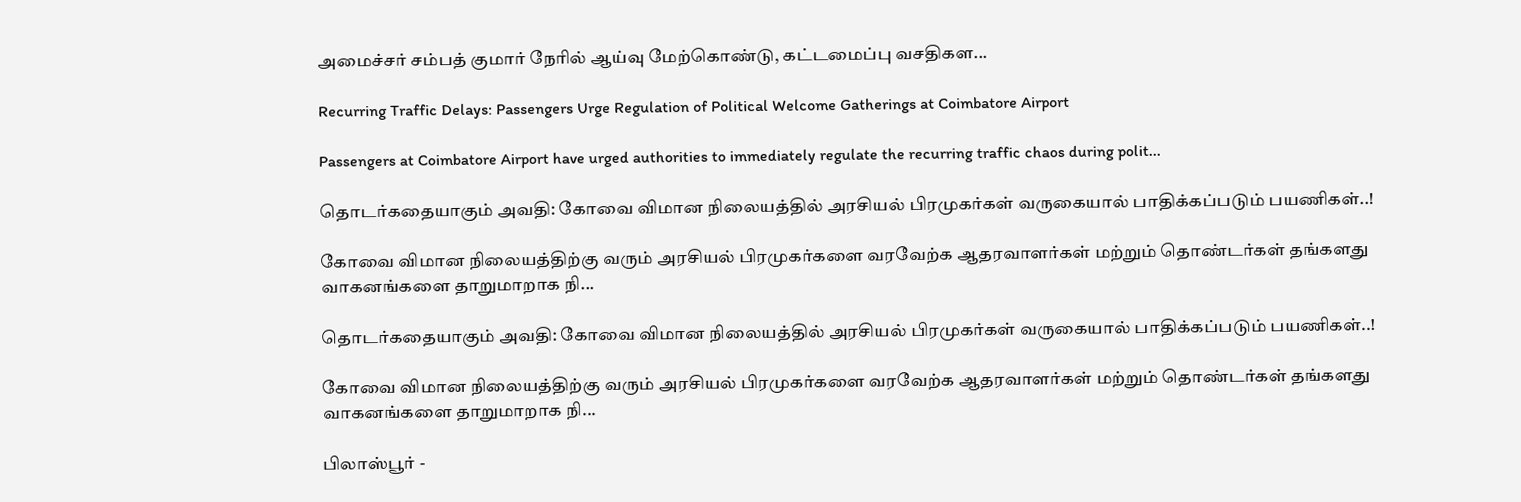அமைச்சர் சம்பத் குமார் நேரில் ஆய்வு மேற்கொண்டு, கட்டமைப்பு வசதிகள...

Recurring Traffic Delays: Passengers Urge Regulation of Political Welcome Gatherings at Coimbatore Airport

Passengers at Coimbatore Airport have urged authorities to immediately regulate the recurring traffic chaos during polit...

தொடர்கதையாகும் அவதி: கோவை விமான நிலையத்தில் அரசியல் பிரமுகர்கள் வருகையால் பாதிக்கப்படும் பயணிகள்..!

கோவை விமான நிலையத்திற்கு வரும் அரசியல் பிரமுகர்களை வரவேற்க ஆதரவாளர்கள் மற்றும் தொண்டர்கள் தங்களது வாகனங்களை தாறுமாறாக நி...

தொடர்கதையாகும் அவதி: கோவை விமான நிலையத்தில் அரசியல் பிரமுகர்கள் வருகையால் பாதிக்கப்படும் பயணிகள்..!

கோவை விமான நிலையத்திற்கு வரும் அரசியல் பிரமுகர்களை வரவேற்க ஆதரவாளர்கள் மற்றும் தொண்டர்கள் தங்களது வாகனங்களை தாறுமாறாக நி...

பிலாஸ்பூர் -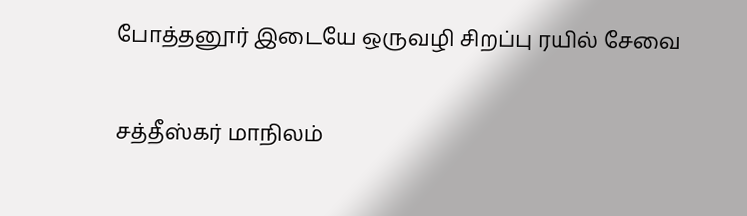போத்தனூர் இடையே ஒருவழி சிறப்பு ரயில் சேவை

சத்தீஸ்கர் மாநிலம்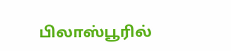பிலாஸ்பூரில்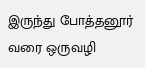இருந்து போத்தனூர் வரை ஒருவழி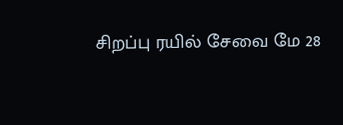சிறப்பு ரயில் சேவை மே 28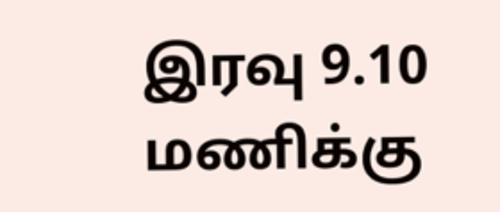இரவு 9.10 மணிக்கு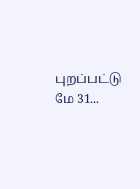புறப்பட்டு மே 31...